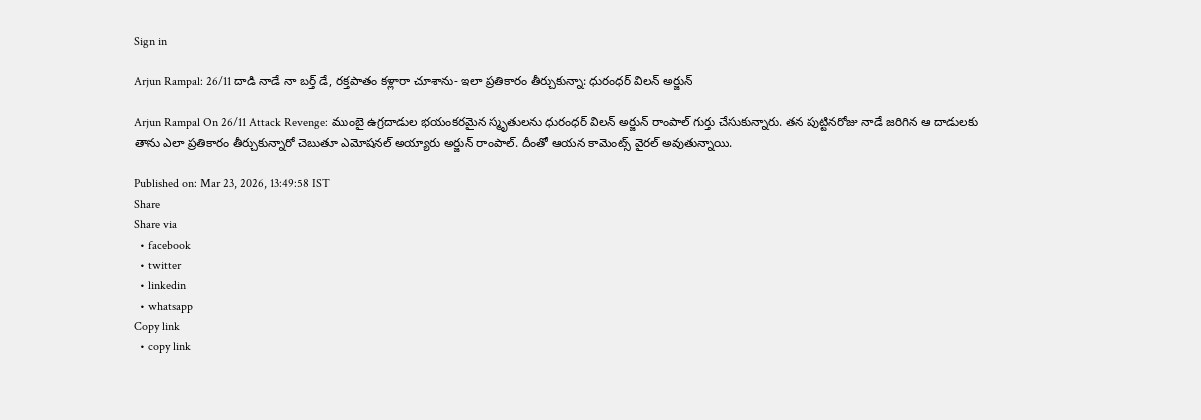Sign in

Arjun Rampal: 26/11 దాడి నాడే నా బర్త్ డే, రక్తపాతం కళ్లారా చూశాను- ఇలా ప్రతికారం తీర్చుకున్నా: ధురంధర్ విలన్ అర్జున్

Arjun Rampal On 26/11 Attack Revenge: ముంబై ఉగ్రదాడుల భయంకరమైన స్మృతులను ధురంధర్ విలన్ అర్జున్ రాంపాల్ గుర్తు చేసుకున్నారు. తన పుట్టినరోజు నాడే జరిగిన ఆ దాడులకు తాను ఎలా ప్రతికారం తీర్చుకున్నారో చెబుతూ ఎమోషనల్ అయ్యారు అర్జున్ రాంపాల్. దీంతో ఆయన కామెంట్స్ వైరల్ అవుతున్నాయి.

Published on: Mar 23, 2026, 13:49:58 IST
Share
Share via
  • facebook
  • twitter
  • linkedin
  • whatsapp
Copy link
  • copy link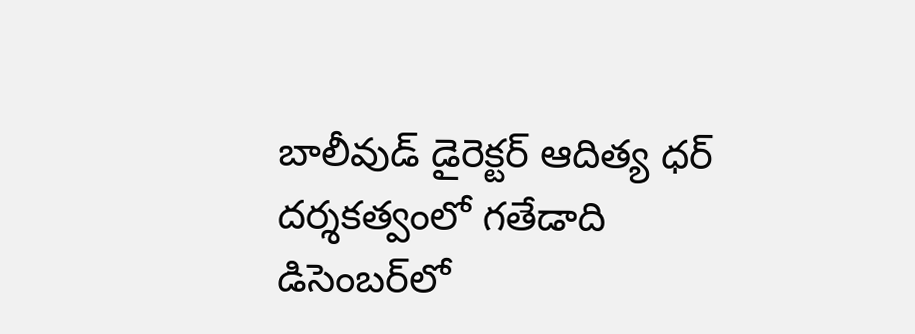బాలీవుడ్ డైరెక్టర్ ఆదిత్య ధర్ దర్శకత్వంలో గతేడాది డిసెంబర్‌లో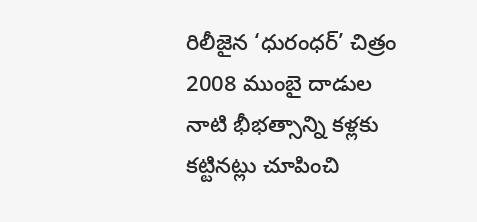రిలీజైన ‘ధురంధర్’ చిత్రం 2008 ముంబై దాడుల నాటి భీభత్సాన్ని కళ్లకు కట్టినట్లు చూపించి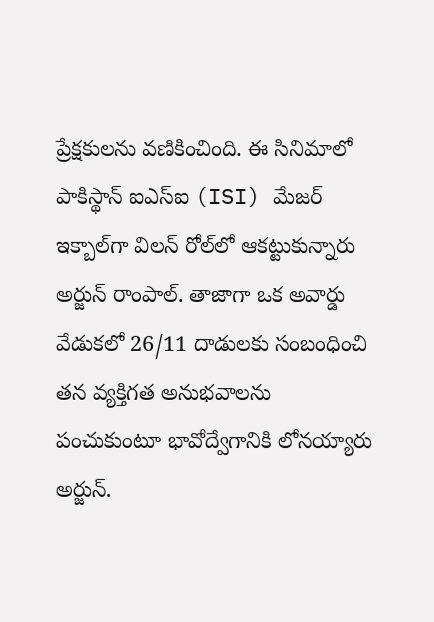ప్రేక్షకులను వణికించింది. ఈ సినిమాలో పాకిస్థాన్ ఐఎస్ఐ (ISI) మేజర్ ఇక్బాల్‌గా విలన్ రోల్‌లో ఆకట్టుకున్నారు అర్జున్ రాంపాల్. తాజాగా ఒక అవార్డు వేడుకలో 26/11 దాడులకు సంబంధించి తన వ్యక్తిగత అనుభవాలను పంచుకుంటూ భావోద్వేగానికి లోనయ్యారు అర్జున్.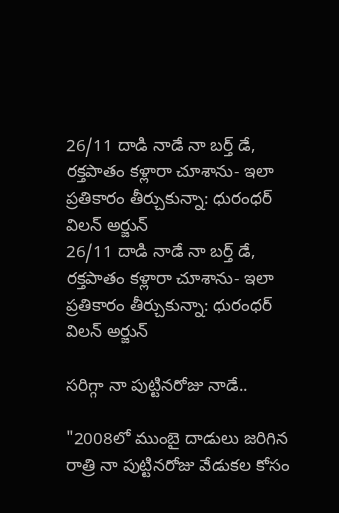26/11 దాడి నాడే నా బర్త్ డే, రక్తపాతం కళ్లారా చూశాను- ఇలా ప్రతికారం తీర్చుకున్నా: ధురంధర్ విలన్ అర్జున్
26/11 దాడి నాడే నా బర్త్ డే, రక్తపాతం కళ్లారా చూశాను- ఇలా ప్రతికారం తీర్చుకున్నా: ధురంధర్ విలన్ అర్జున్

సరిగ్గా నా పుట్టినరోజు నాడే..

"2008లో ముంబై దాడులు జరిగిన రాత్రి నా పుట్టినరోజు వేడుకల కోసం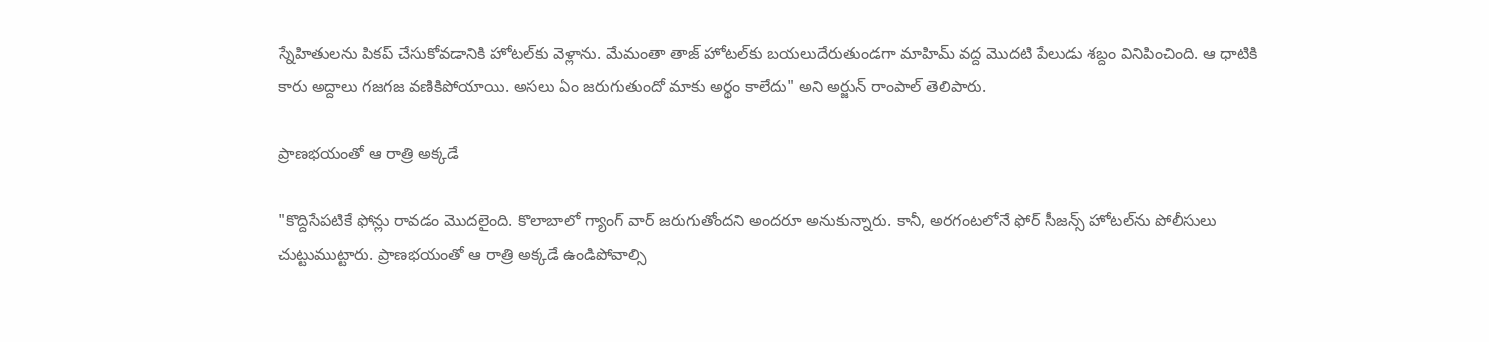స్నేహితులను పికప్ చేసుకోవడానికి హోటల్‌కు వెళ్లాను. మేమంతా తాజ్ హోటల్‌కు బయలుదేరుతుండగా మాహిమ్ వద్ద మొదటి పేలుడు శబ్దం వినిపించింది. ఆ ధాటికి కారు అద్దాలు గజగజ వణికిపోయాయి. అసలు ఏం జరుగుతుందో మాకు అర్థం కాలేదు" అని అర్జున్ రాంపాల్ తెలిపారు.

ప్రాణభయంతో ఆ రాత్రి అక్కడే

"కొద్దిసేపటికే ఫోన్లు రావడం మొదలైంది. కొలాబాలో గ్యాంగ్ వార్ జరుగుతోందని అందరూ అనుకున్నారు. కానీ, అరగంటలోనే ఫోర్ సీజన్స్ హోటల్‌ను పోలీసులు చుట్టుముట్టారు. ప్రాణభయంతో ఆ రాత్రి అక్కడే ఉండిపోవాల్సి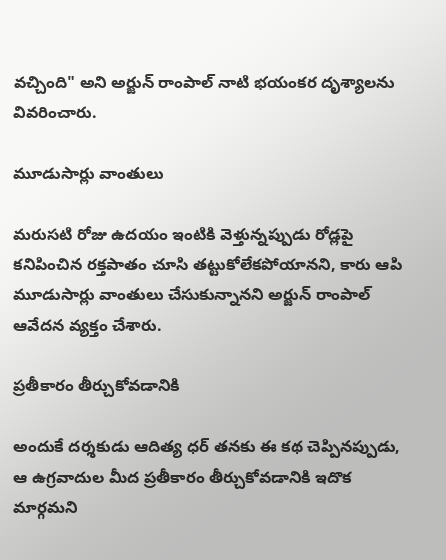వచ్చింది" అని అర్జున్ రాంపాల్ నాటి భయంకర దృశ్యాలను వివరించారు.

మూడుసార్లు వాంతులు

మరుసటి రోజు ఉదయం ఇంటికి వెళ్తున్నప్పుడు రోడ్లపై కనిపించిన రక్తపాతం చూసి తట్టుకోలేకపోయానని, కారు ఆపి మూడుసార్లు వాంతులు చేసుకున్నానని అర్జున్ రాంపాల్ ఆవేదన వ్యక్తం చేశారు.

ప్రతీకారం తీర్చుకోవడానికి

అందుకే దర్శకుడు ఆదిత్య ధర్ తనకు ఈ కథ చెప్పినప్పుడు, ఆ ఉగ్రవాదుల మీద ప్రతీకారం తీర్చుకోవడానికి ఇదొక మార్గమని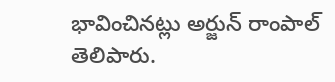భావించినట్లు అర్జున్ రాంపాల్ తెలిపారు.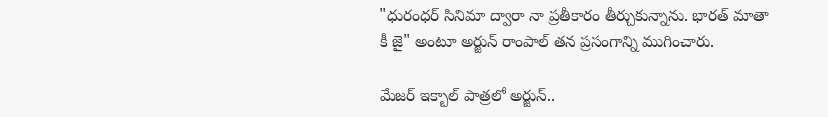"ధురంధర్ సినిమా ద్వారా నా ప్రతీకారం తీర్చుకున్నాను. భారత్ మాతా కీ జై" అంటూ అర్జున్ రాంపాల్ తన ప్రసంగాన్ని ముగించారు.

మేజర్ ఇక్బాల్ పాత్రలో అర్జున్..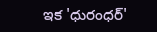ఇక 'ధురంధర్'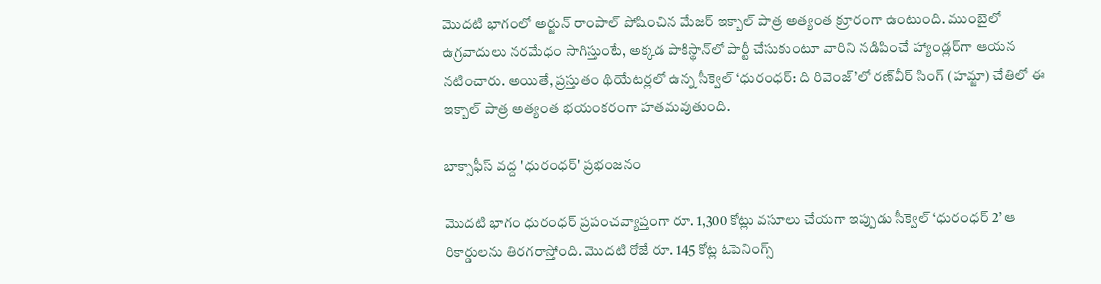మొదటి భాగంలో అర్జున్ రాంపాల్ పోషించిన మేజర్ ఇక్బాల్ పాత్ర అత్యంత క్రూరంగా ఉంటుంది. ముంబైలో ఉగ్రవాదులు నరమేధం సాగిస్తుంటే, అక్కడ పాకిస్థాన్‌లో పార్టీ చేసుకుంటూ వారిని నడిపించే హ్యాండ్లర్‌గా ఆయన నటించారు. అయితే, ప్రస్తుతం థియేటర్లలో ఉన్న సీక్వెల్ ‘ధురంధర్: ది రివెంజ్’లో రణ్‌వీర్ సింగ్ (హమ్జా) చేతిలో ఈ ఇక్బాల్ పాత్ర అత్యంత భయంకరంగా హతమవుతుంది.

బాక్సాఫీస్ వద్ద 'ధురంధర్' ప్రభంజనం

మొదటి భాగం ధురంధర్ ప్రపంచవ్యాప్తంగా రూ. 1,300 కోట్లు వసూలు చేయగా ఇప్పుడు సీక్వెల్ ‘ధురంధర్ 2’ ఆ రికార్డులను తిరగరాస్తోంది. మొదటి రోజే రూ. 145 కోట్ల ఓపెనింగ్స్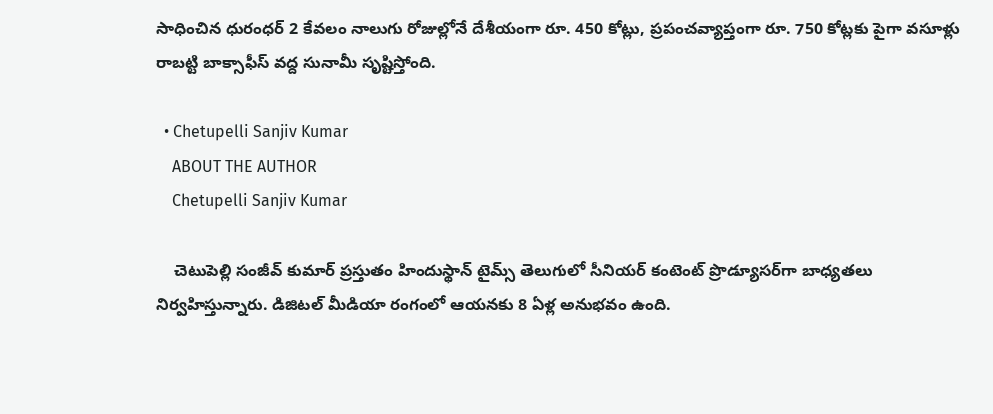సాధించిన ధురంధర్ 2 కేవలం నాలుగు రోజుల్లోనే దేశీయంగా రూ. 450 కోట్లు, ప్రపంచవ్యాప్తంగా రూ. 750 కోట్లకు పైగా వసూళ్లు రాబట్టి బాక్సాఫీస్ వద్ద సునామీ సృష్టిస్తోంది.

  • Chetupelli Sanjiv Kumar
    ABOUT THE AUTHOR
    Chetupelli Sanjiv Kumar

    చెటుపెల్లి సంజీవ్ కుమార్ ప్రస్తుతం హిందుస్థాన్ టైమ్స్ తెలుగులో సీనియర్ కంటెంట్ ప్రొడ్యూసర్‌గా బాధ్యతలు నిర్వహిస్తున్నారు. డిజిటల్ మీడియా రంగంలో ఆయనకు 8 ఏళ్ల అనుభవం ఉంది.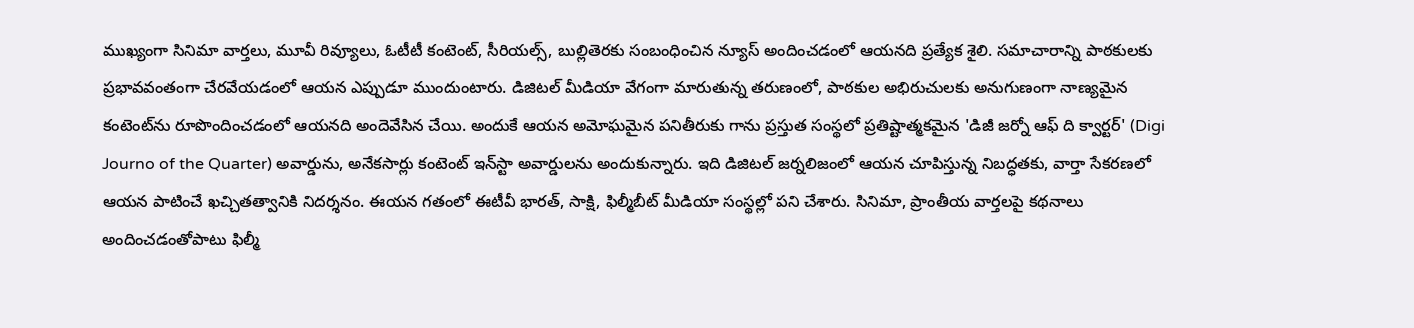ముఖ్యంగా సినిమా వార్తలు, మూవీ రివ్యూలు, ఓటీటీ కంటెంట్, సీరియల్స్, బుల్లితెరకు సంబంధించిన న్యూస్ అందించడంలో ఆయనది ప్రత్యేక శైలి. సమాచారాన్ని పాఠకులకు ప్రభావవంతంగా చేరవేయడంలో ఆయన ఎప్పుడూ ముందుంటారు. డిజిటల్ మీడియా వేగంగా మారుతున్న తరుణంలో, పాఠకుల అభిరుచులకు అనుగుణంగా నాణ్యమైన కంటెంట్‌ను రూపొందించడంలో ఆయనది అందెవేసిన చేయి. అందుకే ఆయన అమోఘమైన పనితీరుకు గాను ప్రస్తుత సంస్థలో ప్రతిష్టాత్మకమైన 'డిజీ జర్నో ఆఫ్ ది క్వార్టర్' (Digi Journo of the Quarter) అవార్డును, అనేకసార్లు కంటెంట్ ఇన్‌స్టా అవార్డులను అందుకున్నారు. ఇది డిజిటల్ జర్నలిజంలో ఆయన చూపిస్తున్న నిబద్ధతకు, వార్తా సేకరణలో ఆయన పాటించే ఖచ్చితత్వానికి నిదర్శనం. ఈయన గతంలో ఈటీవీ భారత్, సాక్షి, ఫిల్మీబీట్ మీడియా సంస్థల్లో పని చేశారు. సినిమా, ప్రాంతీయ వార్తలపై కథనాలు అందించడంతోపాటు ఫిల్మీ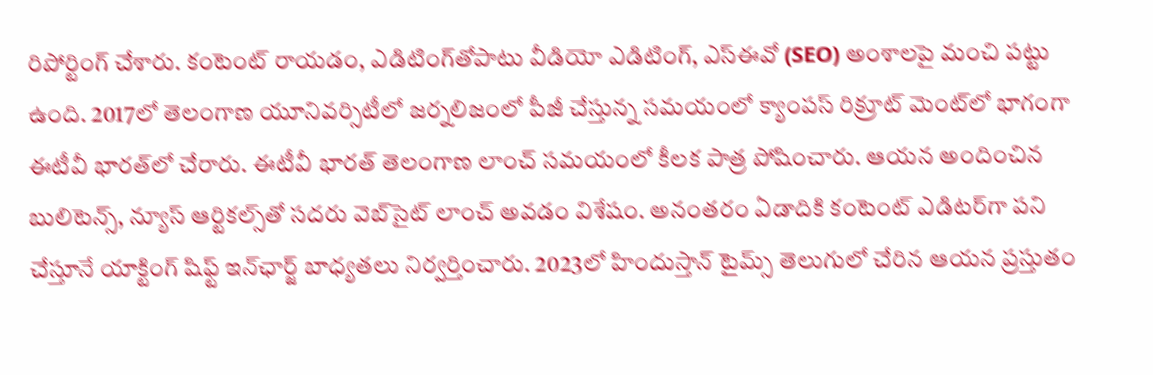రిపోర్టింగ్ చేశారు. కంటెంట్ రాయడం, ఎడిటింగ్‌తోపాటు వీడియో ఎడిటింగ్, ఎస్‌ఈవో (SEO) అంశాలపై మంచి పట్టు ఉంది. 2017లో తెలంగాణ యూనివర్సిటీలో జర్నలిజంలో పీజీ చేస్తున్న సమయంలో క్యాంపస్ రిక్రూట్ మెంట్‌లో భాగంగా ఈటీవీ భారత్‌లో చేరారు. ఈటీవీ భారత్ తెలంగాణ లాంచ్ సమయంలో కీలక పాత్ర పోషించారు. ఆయన అందించిన బులిటెన్స్, న్యూస్ ఆర్టికల్స్‌తో సదరు వెబ్‌సైట్ లాంచ్ అవడం విశేషం. అనంతరం ఏడాదికి కంటెంట్ ఎడిటర్‌గా పని చేస్తూనే యాక్టింగ్ షిఫ్ట్ ఇన్‌ఛార్జ్ బాధ్యతలు నిర్వర్తించారు. 2023లో హిందుస్తాన్ టైమ్స్ తెలుగులో చేరిన ఆయన ప్రస్తుతం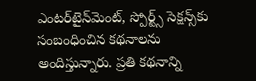ఎంటర్‌టైన్‌మెంట్, స్పోర్ట్స్ సెక్షన్స్‌కు సంబంధించిన కథనాలను అందిస్తున్నారు. ప్రతి కథనాన్ని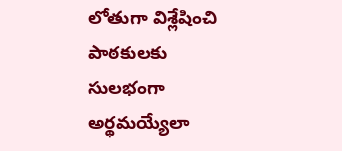లోతుగా విశ్లేషించి పాఠకులకు సులభంగా అర్థమయ్యేలా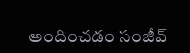అందించడం సంజీవ్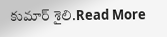కుమార్ శైలి.Read More